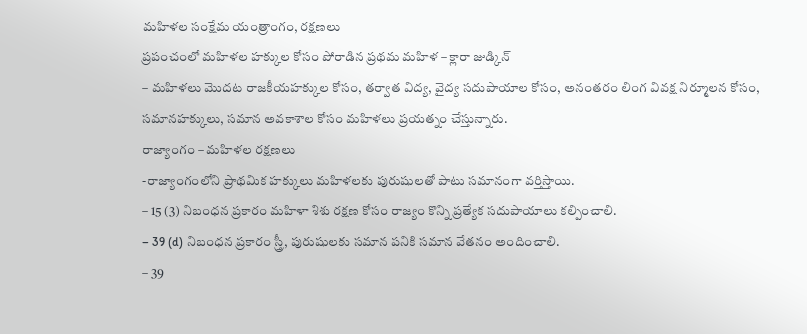మహిళల సంక్షేమ యంత్రాంగం, రక్షణలు
ప్రపంచంలో మహిళల హక్కుల కోసం పోరాడిన ప్రథమ మహిళ – క్లారా జుడ్కిన్
– మహిళలు మొదట రాజకీయహక్కుల కోసం, తర్వాత విద్య, వైద్య సదుపాయాల కోసం, అనంతరం లింగ వివక్ష నిర్మూలన కోసం, సమానహక్కులు, సమాన అవకాశాల కోసం మహిళలు ప్రయత్నం చేస్తున్నారు.
రాజ్యాంగం – మహిళల రక్షణలు
-రాజ్యాంగంలోని ప్రాథమిక హక్కులు మహిళలకు పురుషులతో పాటు సమానంగా వర్తిస్తాయి.
– 15 (3) నిబంధన ప్రకారం మహిళా శిశు రక్షణ కోసం రాజ్యం కొన్ని ప్రత్యేక సదుపాయాలు కల్పించాలి.
– 39 (d) నిబంధన ప్రకారం స్త్రీ, పురుషులకు సమాన పనికి సమాన వేతనం అందించాలి.
– 39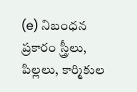(e) నిబంధన ప్రకారం స్త్రీలు, పిల్లలు, కార్మికుల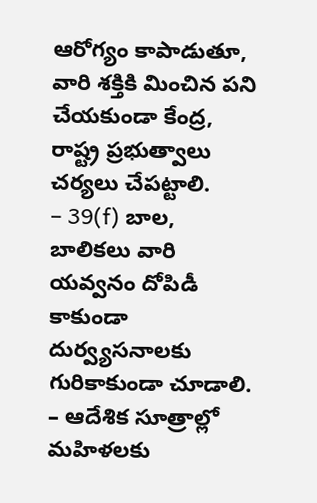ఆరోగ్యం కాపాడుతూ, వారి శక్తికి మించిన పని చేయకుండా కేంద్ర, రాష్ట్ర ప్రభుత్వాలు చర్యలు చేపట్టాలి.
– 39(f) బాల, బాలికలు వారి యవ్వనం దోపిడీ కాకుండా దుర్వ్యసనాలకు గురికాకుండా చూడాలి.
– ఆదేశిక సూత్రాల్లో మహిళలకు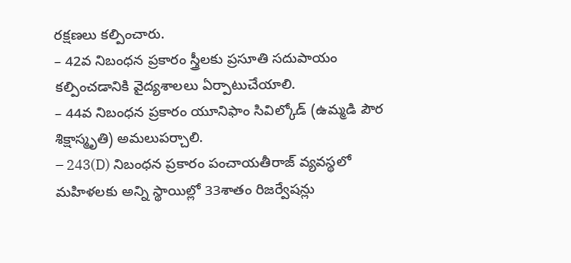రక్షణలు కల్పించారు.
– 42వ నిబంధన ప్రకారం స్త్రీలకు ప్రసూతి సదుపాయం కల్పించడానికి వైద్యశాలలు ఏర్పాటుచేయాలి.
– 44వ నిబంధన ప్రకారం యూనిఫాం సివిల్కోడ్ (ఉమ్మడి పౌర శిక్షాస్మృతి) అమలుపర్చాలి.
– 243(D) నిబంధన ప్రకారం పంచాయతీరాజ్ వ్యవస్థలో మహిళలకు అన్ని స్థాయిల్లో 33శాతం రిజర్వేషన్లు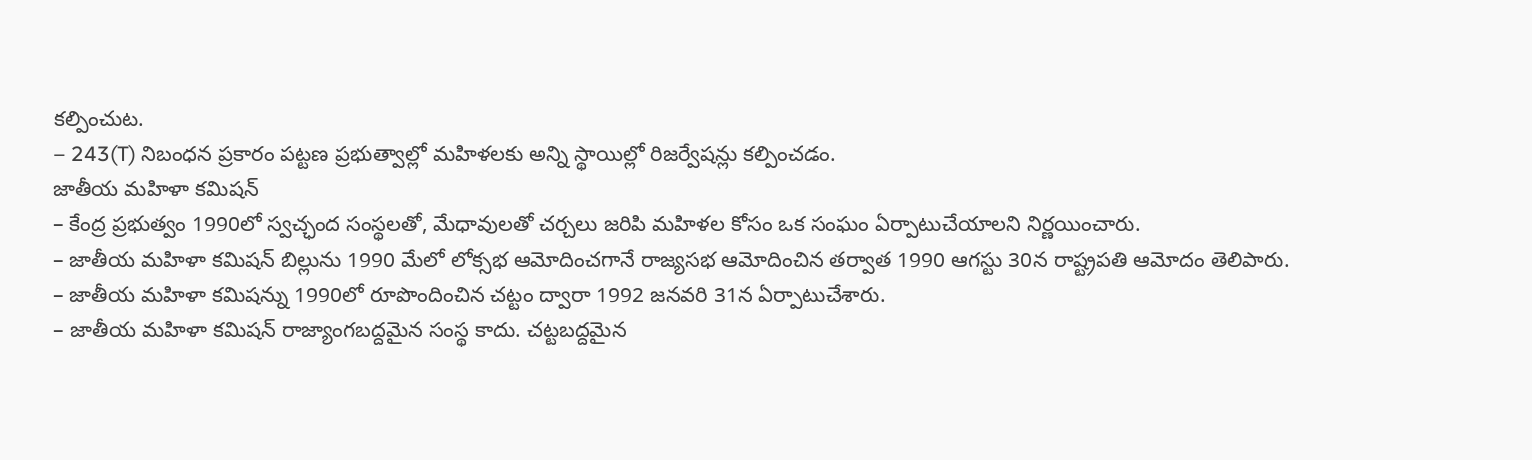కల్పించుట.
– 243(T) నిబంధన ప్రకారం పట్టణ ప్రభుత్వాల్లో మహిళలకు అన్ని స్థాయిల్లో రిజర్వేషన్లు కల్పించడం.
జాతీయ మహిళా కమిషన్
– కేంద్ర ప్రభుత్వం 1990లో స్వచ్ఛంద సంస్థలతో, మేధావులతో చర్చలు జరిపి మహిళల కోసం ఒక సంఘం ఏర్పాటుచేయాలని నిర్ణయించారు.
– జాతీయ మహిళా కమిషన్ బిల్లును 1990 మేలో లోక్సభ ఆమోదించగానే రాజ్యసభ ఆమోదించిన తర్వాత 1990 ఆగస్టు 30న రాష్ట్రపతి ఆమోదం తెలిపారు.
– జాతీయ మహిళా కమిషన్ను 1990లో రూపొందించిన చట్టం ద్వారా 1992 జనవరి 31న ఏర్పాటుచేశారు.
– జాతీయ మహిళా కమిషన్ రాజ్యాంగబద్దమైన సంస్థ కాదు. చట్టబద్దమైన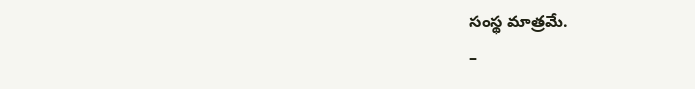సంస్థ మాత్రమే.
–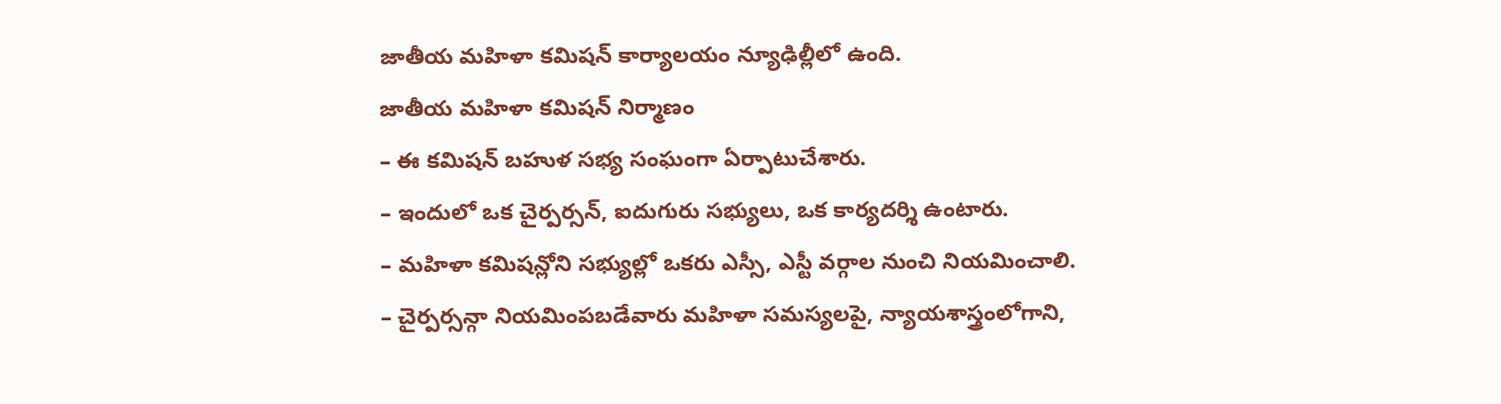జాతీయ మహిళా కమిషన్ కార్యాలయం న్యూఢిల్లీలో ఉంది.
జాతీయ మహిళా కమిషన్ నిర్మాణం
– ఈ కమిషన్ బహుళ సభ్య సంఘంగా ఏర్పాటుచేశారు.
– ఇందులో ఒక చైర్పర్సన్, ఐదుగురు సభ్యులు, ఒక కార్యదర్శి ఉంటారు.
– మహిళా కమిషన్లోని సభ్యుల్లో ఒకరు ఎస్సీ, ఎస్టీ వర్గాల నుంచి నియమించాలి.
– చైర్పర్సన్గా నియమింపబడేవారు మహిళా సమస్యలపై, న్యాయశాస్త్రంలోగాని,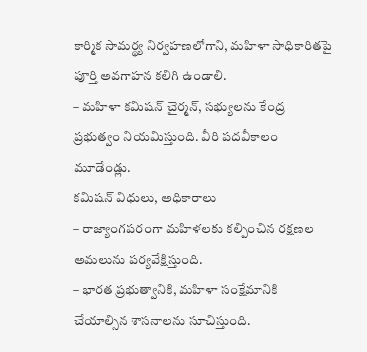కార్మిక సామర్థ్య నిర్వహణలోగాని, మహిళా సాధికారితపై పూర్తి అవగాహన కలిగి ఉండాలి.
– మహిళా కమిషన్ చైర్మన్, సభ్యులను కేంద్ర ప్రభుత్వం నియమిస్తుంది. వీరి పదవీకాలం మూడేండ్లు.
కమిషన్ విధులు, అధికారాలు
– రాజ్యాంగపరంగా మహిళలకు కల్పించిన రక్షణల అమలును పర్యవేక్షిస్తుంది.
– భారత ప్రభుత్వానికి, మహిళా సంక్షేమానికి చేయాల్సిన శాసనాలను సూచిస్తుంది.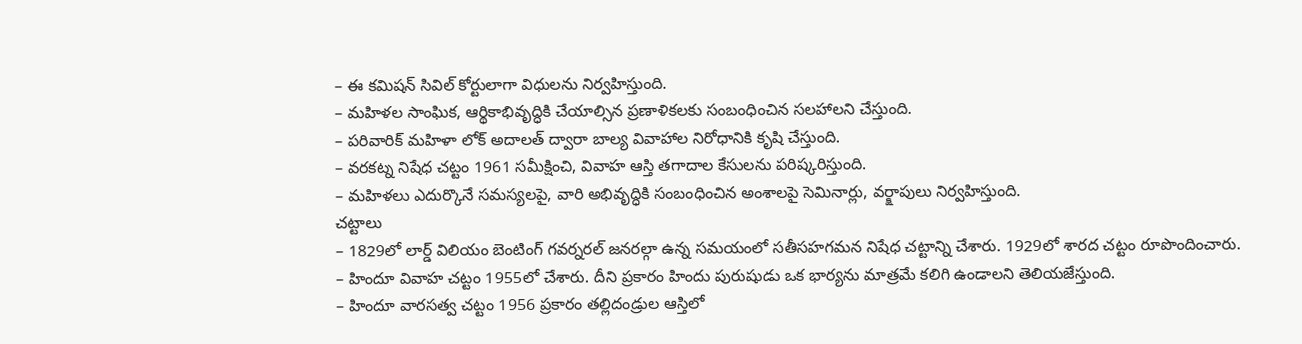– ఈ కమిషన్ సివిల్ కోర్టులాగా విధులను నిర్వహిస్తుంది.
– మహిళల సాంఘిక, ఆర్థికాభివృద్ధికి చేయాల్సిన ప్రణాళికలకు సంబంధించిన సలహాలని చేస్తుంది.
– పరివారిక్ మహిళా లోక్ అదాలత్ ద్వారా బాల్య వివాహాల నిరోధానికి కృషి చేస్తుంది.
– వరకట్న నిషేధ చట్టం 1961 సమీక్షించి, వివాహ ఆస్తి తగాదాల కేసులను పరిష్కరిస్తుంది.
– మహిళలు ఎదుర్కొనే సమస్యలపై, వారి అభివృద్ధికి సంబంధించిన అంశాలపై సెమినార్లు, వర్క్షాపులు నిర్వహిస్తుంది.
చట్టాలు
– 1829లో లార్డ్ విలియం బెంటింగ్ గవర్నరల్ జనరల్గా ఉన్న సమయంలో సతీసహగమన నిషేధ చట్టాన్ని చేశారు. 1929లో శారద చట్టం రూపొందించారు.
– హిందూ వివాహ చట్టం 1955లో చేశారు. దీని ప్రకారం హిందు పురుషుడు ఒక భార్యను మాత్రమే కలిగి ఉండాలని తెలియజేస్తుంది.
– హిందూ వారసత్వ చట్టం 1956 ప్రకారం తల్లిదండ్రుల ఆస్తిలో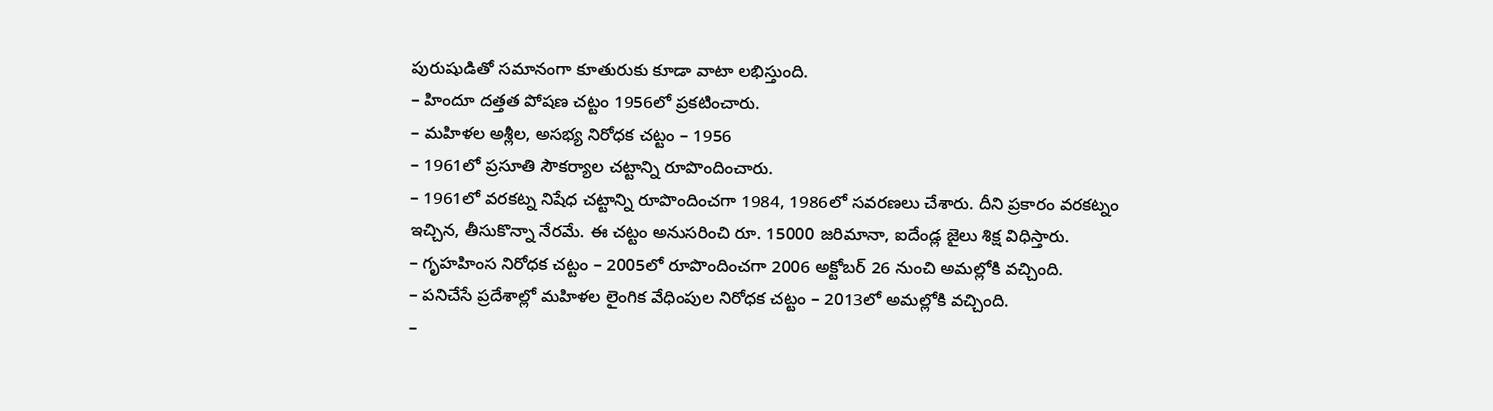పురుషుడితో సమానంగా కూతురుకు కూడా వాటా లభిస్తుంది.
– హిందూ దత్తత పోషణ చట్టం 1956లో ప్రకటించారు.
– మహిళల అశ్లీల, అసభ్య నిరోధక చట్టం – 1956
– 1961లో ప్రసూతి సౌకర్యాల చట్టాన్ని రూపొందించారు.
– 1961లో వరకట్న నిషేధ చట్టాన్ని రూపొందించగా 1984, 1986లో సవరణలు చేశారు. దీని ప్రకారం వరకట్నం ఇచ్చిన, తీసుకొన్నా నేరమే. ఈ చట్టం అనుసరించి రూ. 15000 జరిమానా, ఐదేండ్ల జైలు శిక్ష విధిస్తారు.
– గృహహింస నిరోధక చట్టం – 2005లో రూపొందించగా 2006 అక్టోబర్ 26 నుంచి అమల్లోకి వచ్చింది.
– పనిచేసే ప్రదేశాల్లో మహిళల లైంగిక వేధింపుల నిరోధక చట్టం – 2013లో అమల్లోకి వచ్చింది.
–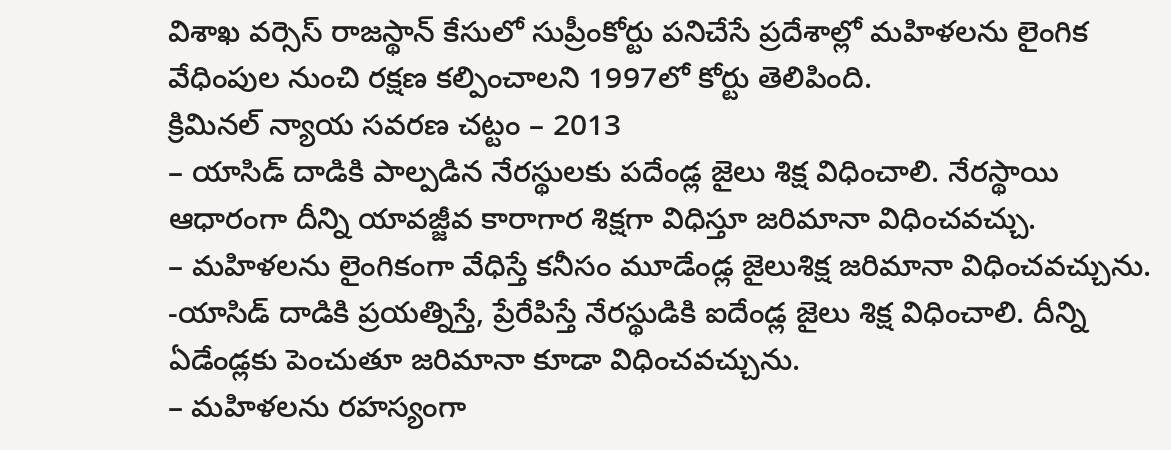విశాఖ వర్సెస్ రాజస్థాన్ కేసులో సుప్రీంకోర్టు పనిచేసే ప్రదేశాల్లో మహిళలను లైంగిక వేధింపుల నుంచి రక్షణ కల్పించాలని 1997లో కోర్టు తెలిపింది.
క్రిమినల్ న్యాయ సవరణ చట్టం – 2013
– యాసిడ్ దాడికి పాల్పడిన నేరస్థులకు పదేండ్ల జైలు శిక్ష విధించాలి. నేరస్థాయి ఆధారంగా దీన్ని యావజ్జీవ కారాగార శిక్షగా విధిస్తూ జరిమానా విధించవచ్చు.
– మహిళలను లైంగికంగా వేధిస్తే కనీసం మూడేండ్ల జైలుశిక్ష జరిమానా విధించవచ్చును.
-యాసిడ్ దాడికి ప్రయత్నిస్తే, ప్రేరేపిస్తే నేరస్థుడికి ఐదేండ్ల జైలు శిక్ష విధించాలి. దీన్ని ఏడేండ్లకు పెంచుతూ జరిమానా కూడా విధించవచ్చును.
– మహిళలను రహస్యంగా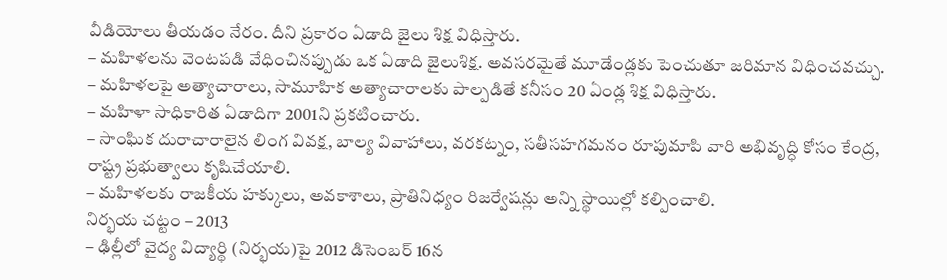వీడియోలు తీయడం నేరం. దీని ప్రకారం ఏడాది జైలు శిక్ష విధిస్తారు.
– మహిళలను వెంటపడి వేధించినప్పుడు ఒక ఏడాది జైలుశిక్ష. అవసరమైతే మూడేండ్లకు పెంచుతూ జరిమాన విధించవచ్చు.
– మహిళలపై అత్యాచారాలు, సామూహిక అత్యాచారాలకు పాల్పడితే కనీసం 20 ఏండ్ల శిక్ష విధిస్తారు.
– మహిళా సాధికారిత ఏడాదిగా 2001ని ప్రకటించారు.
– సాంఘిక దురాచారాలైన లింగ వివక్ష, బాల్య వివాహాలు, వరకట్నం, సతీసహగమనం రూపుమాపి వారి అభివృద్ధి కోసం కేంద్ర, రాష్ట్ర ప్రభుత్వాలు కృషిచేయాలి.
– మహిళలకు రాజకీయ హక్కులు, అవకాశాలు, ప్రాతినిధ్యం రిజర్వేషన్లు అన్ని స్థాయిల్లో కల్పించాలి.
నిర్భయ చట్టం – 2013
– ఢిల్లీలో వైద్య విద్యార్థి (నిర్భయ)పై 2012 డిసెంబర్ 16న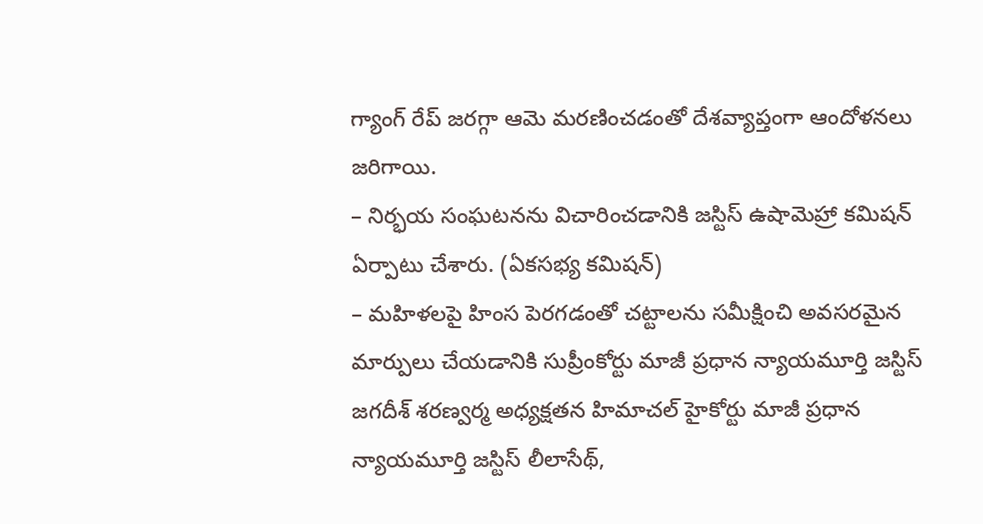గ్యాంగ్ రేప్ జరగ్గా ఆమె మరణించడంతో దేశవ్యాప్తంగా ఆందోళనలు జరిగాయి.
– నిర్భయ సంఘటనను విచారించడానికి జస్టిస్ ఉషామెహ్రా కమిషన్ ఏర్పాటు చేశారు. (ఏకసభ్య కమిషన్)
– మహిళలపై హింస పెరగడంతో చట్టాలను సమీక్షించి అవసరమైన మార్పులు చేయడానికి సుప్రీంకోర్టు మాజీ ప్రధాన న్యాయమూర్తి జస్టిస్ జగదీశ్ శరణ్వర్మ అధ్యక్షతన హిమాచల్ హైకోర్టు మాజీ ప్రధాన న్యాయమూర్తి జస్టిస్ లీలాసేథ్,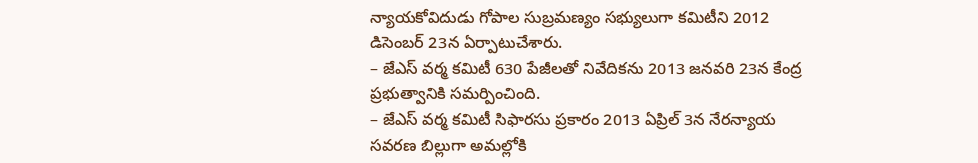న్యాయకోవిదుడు గోపాల సుబ్రమణ్యం సభ్యులుగా కమిటీని 2012 డిసెంబర్ 23న ఏర్పాటుచేశారు.
– జేఎస్ వర్మ కమిటీ 630 పేజీలతో నివేదికను 2013 జనవరి 23న కేంద్ర ప్రభుత్వానికి సమర్పించింది.
– జేఎస్ వర్మ కమిటీ సిఫారసు ప్రకారం 2013 ఏప్రిల్ 3న నేరన్యాయ సవరణ బిల్లుగా అమల్లోకి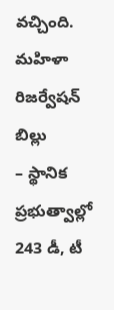వచ్చింది.
మహిళా రిజర్వేషన్ బిల్లు
– స్థానిక ప్రభుత్వాల్లో 243 డీ, టీ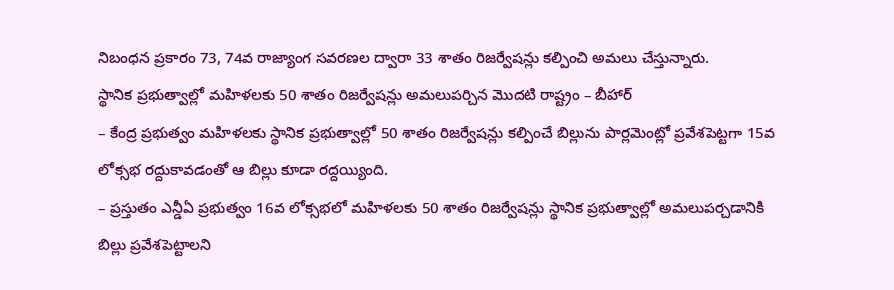నిబంధన ప్రకారం 73, 74వ రాజ్యాంగ సవరణల ద్వారా 33 శాతం రిజర్వేషన్లు కల్పించి అమలు చేస్తున్నారు.
స్థానిక ప్రభుత్వాల్లో మహిళలకు 50 శాతం రిజర్వేషన్లు అమలుపర్చిన మొదటి రాష్ట్రం – బీహార్
– కేంద్ర ప్రభుత్వం మహిళలకు స్థానిక ప్రభుత్వాల్లో 50 శాతం రిజర్వేషన్లు కల్పించే బిల్లును పార్లమెంట్లో ప్రవేశపెట్టగా 15వ లోక్సభ రద్దుకావడంతో ఆ బిల్లు కూడా రద్దయ్యింది.
– ప్రస్తుతం ఎన్డీఏ ప్రభుత్వం 16వ లోక్సభలో మహిళలకు 50 శాతం రిజర్వేషన్లు స్థానిక ప్రభుత్వాల్లో అమలుపర్చడానికి బిల్లు ప్రవేశపెట్టాలని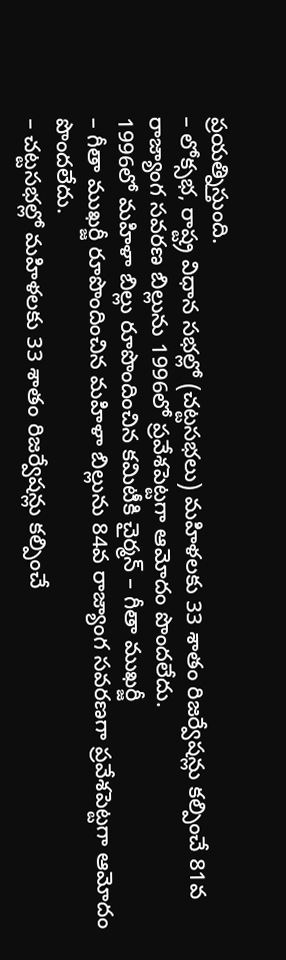ప్రయత్నిస్తుంది.
– లోక్సభ, రాష్ట్ర విధాన సభల్లో (చట్టసభలు) మహిళలకు 33 శాతం రిజర్వేషన్లు కల్పించే 81వ రాజ్యాంగ సవరణ బిల్లును 1996లో ప్రవేశపెట్టగా ఆమోదం పొందలేదు.
1996లో మహిళా బిల్లు రూపొందించిన కమిటీకి చైర్మన్ – గీతా ముఖర్జీ
– గీతా ముఖర్జీ రూపొందించిన మహిళా బిల్లును 84వ రాజ్యాంగ సవరణగా ప్రవేశపెట్టగా ఆమోదం పొందలేదు.
– చట్టసభల్లో మహిళలకు 33 శాతం రిజర్వేషన్లు కల్పించే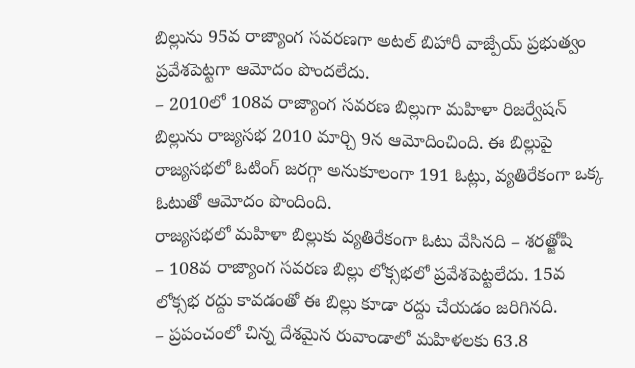బిల్లును 95వ రాజ్యాంగ సవరణగా అటల్ బిహారీ వాజ్పేయ్ ప్రభుత్వం ప్రవేశపెట్టగా ఆమోదం పొందలేదు.
– 2010లో 108వ రాజ్యాంగ సవరణ బిల్లుగా మహిళా రిజర్వేషన్ బిల్లును రాజ్యసభ 2010 మార్చి 9న ఆమోదించింది. ఈ బిల్లుపై రాజ్యసభలో ఓటింగ్ జరగ్గా అనుకూలంగా 191 ఓట్లు, వ్యతిరేకంగా ఒక్క ఓటుతో ఆమోదం పొందింది.
రాజ్యసభలో మహిళా బిల్లుకు వ్యతిరేకంగా ఓటు వేసినది – శరత్జోషి
– 108వ రాజ్యాంగ సవరణ బిల్లు లోక్సభలో ప్రవేశపెట్టలేదు. 15వ లోక్సభ రద్దు కావడంతో ఈ బిల్లు కూడా రద్దు చేయడం జరిగినది.
– ప్రపంచంలో చిన్న దేశమైన రువాండాలో మహిళలకు 63.8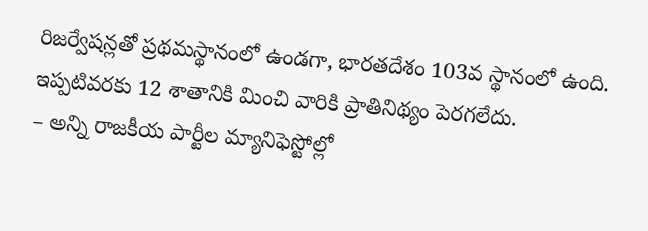రిజర్వేషన్లతో ప్రథమస్థానంలో ఉండగా, భారతదేశం 103వ స్థానంలో ఉంది. ఇప్పటివరకు 12 శాతానికి మించి వారికి ప్రాతినిథ్యం పెరగలేదు.
– అన్ని రాజకీయ పార్టీల మ్యానిఫెస్టోల్లో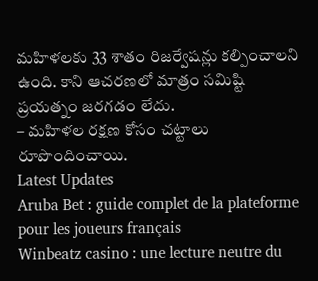మహిళలకు 33 శాతం రిజర్వేషన్లు కల్పించాలని ఉంది. కాని ఆచరణలో మాత్రం సమిష్టి ప్రయత్నం జరగడం లేదు.
– మహిళల రక్షణ కోసం చట్టాలు రూపొందించాయి.
Latest Updates
Aruba Bet : guide complet de la plateforme pour les joueurs français
Winbeatz casino : une lecture neutre du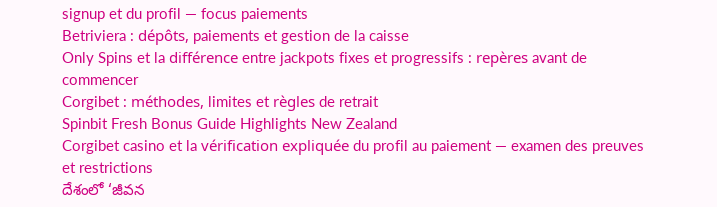signup et du profil — focus paiements
Betriviera : dépôts, paiements et gestion de la caisse
Only Spins et la différence entre jackpots fixes et progressifs : repères avant de commencer
Corgibet : méthodes, limites et règles de retrait
Spinbit Fresh Bonus Guide Highlights New Zealand
Corgibet casino et la vérification expliquée du profil au paiement — examen des preuves et restrictions
దేశంలో ‘జీవన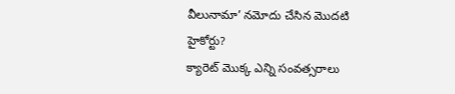వీలునామా’ నమోదు చేసిన మొదటి హైకోర్టు?
క్యారెట్ మొక్క ఎన్ని సంవత్సరాలు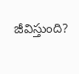జీవిస్తుంది?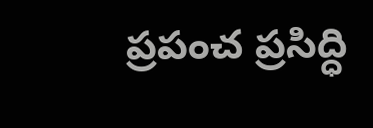ప్రపంచ ప్రసిద్ధి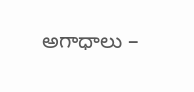అగాధాలు –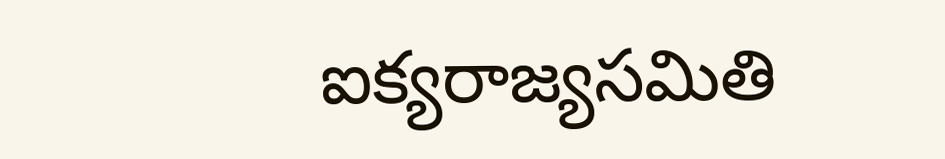ఐక్యరాజ్యసమితి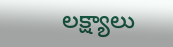లక్ష్యాలు